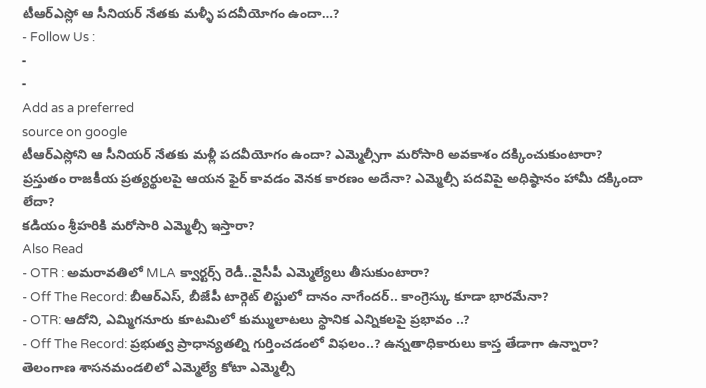టీఆర్ఎస్లో ఆ సీనియర్ నేతకు మళ్ళీ పదవీయోగం ఉందా…?
- Follow Us :
-
-
Add as a preferred
source on google
టీఆర్ఎస్లోని ఆ సీనియర్ నేతకు మళ్లీ పదవీయోగం ఉందా? ఎమ్మెల్సీగా మరోసారి అవకాశం దక్కించుకుంటారా? ప్రస్తుతం రాజకీయ ప్రత్యర్థులపై ఆయన ఫైర్ కావడం వెనక కారణం అదేనా? ఎమ్మెల్సీ పదవిపై అధిష్ఠానం హామీ దక్కిందా లేదా?
కడియం శ్రీహరికి మరోసారి ఎమ్మెల్సీ ఇస్తారా?
Also Read
- OTR : అమరావతిలో MLA క్వార్టర్స్ రెడీ..వైసీపీ ఎమ్మెల్యేలు తీసుకుంటారా?
- Off The Record: బీఆర్ఎస్, బీజేపీ టార్గెట్ లిస్టులో దానం నాగేందర్.. కాంగ్రెస్కు కూడా భారమేనా?
- OTR: ఆదోని, ఎమ్మిగనూరు కూటమిలో కుమ్ములాటలు స్థానిక ఎన్నికలపై ప్రభావం ..?
- Off The Record: ప్రభుత్వ ప్రాధాన్యతల్ని గుర్తించడంలో విఫలం..? ఉన్నతాధికారులు కాస్త తేడాగా ఉన్నారా?
తెలంగాణ శాసనమండలిలో ఎమ్మెల్యే కోటా ఎమ్మెల్సీ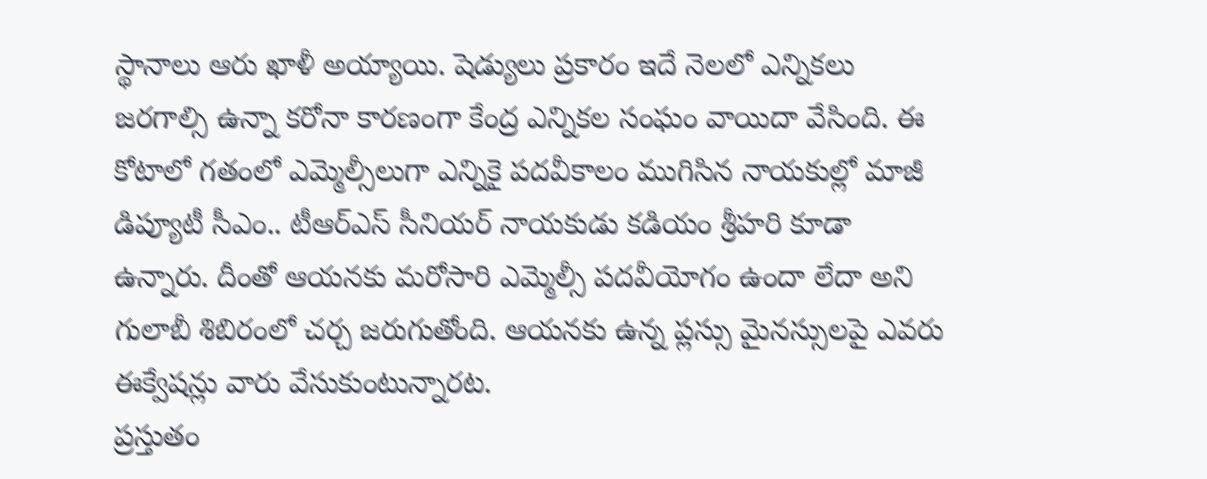స్థానాలు ఆరు ఖాళీ అయ్యాయి. షెడ్యులు ప్రకారం ఇదే నెలలో ఎన్నికలు జరగాల్సి ఉన్నా కరోనా కారణంగా కేంద్ర ఎన్నికల సంఘం వాయిదా వేసింది. ఈ కోటాలో గతంలో ఎమ్మెల్సీలుగా ఎన్నికై పదవీకాలం ముగిసిన నాయకుల్లో మాజీ డిప్యూటీ సీఎం.. టీఆర్ఎస్ సీనియర్ నాయకుడు కడియం శ్రీహరి కూడా ఉన్నారు. దీంతో ఆయనకు మరోసారి ఎమ్మెల్సీ పదవీయోగం ఉందా లేదా అని గులాబీ శిబిరంలో చర్చ జరుగుతోంది. ఆయనకు ఉన్న ప్లస్సు మైనస్సులపై ఎవరు ఈక్వేషన్లు వారు వేసుకుంటున్నారట.
ప్రస్తుతం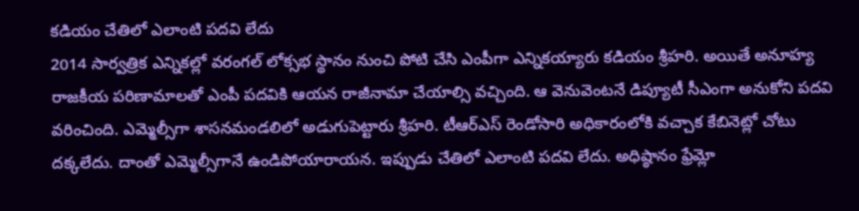కడియం చేతిలో ఎలాంటి పదవి లేదు
2014 సార్వత్రిక ఎన్నికల్లో వరంగల్ లోక్సభ స్థానం నుంచి పోటి చేసి ఎంపీగా ఎన్నికయ్యారు కడియం శ్రీహరి. అయితే అనూహ్య రాజకీయ పరిణామాలతో ఎంపీ పదవికి ఆయన రాజీనామా చేయాల్సి వచ్చింది. ఆ వెనువెంటనే డిప్యూటీ సీఎంగా అనుకోని పదవి వరించింది. ఎమ్మెల్సీగా శాసనమండలిలో అడుగుపెట్టారు శ్రీహరి. టీఆర్ఎస్ రెండోసారి అధికారంలోకి వచ్చాక కేబినెట్లో చోటు దక్కలేదు. దాంతో ఎమ్మెల్సీగానే ఉండిపోయారాయన. ఇప్పుడు చేతిలో ఎలాంటి పదవి లేదు. అధిష్ఠానం ఫ్రేమ్లో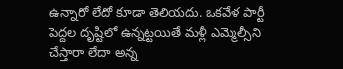ఉన్నారో లేదో కూడా తెలియదు. ఒకవేళ పార్టీ పెద్దల దృష్టిలో ఉన్నట్టయితే మళ్లీ ఎమ్మెల్సీని చేస్తారా లేదా అన్న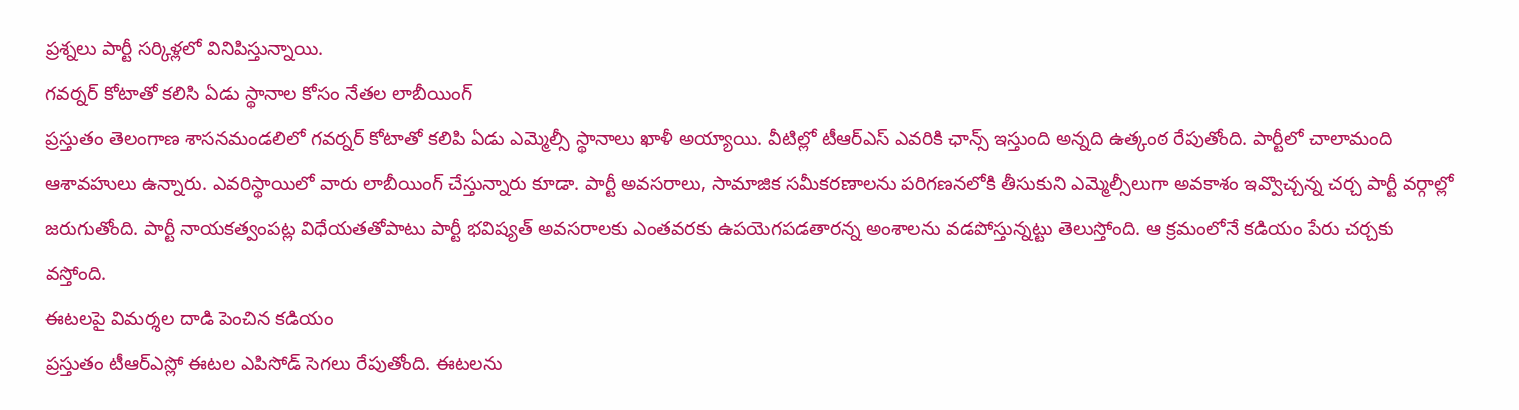ప్రశ్నలు పార్టీ సర్కిళ్లలో వినిపిస్తున్నాయి.
గవర్నర్ కోటాతో కలిసి ఏడు స్థానాల కోసం నేతల లాబీయింగ్
ప్రస్తుతం తెలంగాణ శాసనమండలిలో గవర్నర్ కోటాతో కలిపి ఏడు ఎమ్మెల్సీ స్థానాలు ఖాళీ అయ్యాయి. వీటిల్లో టీఆర్ఎస్ ఎవరికి ఛాన్స్ ఇస్తుంది అన్నది ఉత్కంఠ రేపుతోంది. పార్టీలో చాలామంది ఆశావహులు ఉన్నారు. ఎవరిస్థాయిలో వారు లాబీయింగ్ చేస్తున్నారు కూడా. పార్టీ అవసరాలు, సామాజిక సమీకరణాలను పరిగణనలోకి తీసుకుని ఎమ్మెల్సీలుగా అవకాశం ఇవ్వొచ్చన్న చర్చ పార్టీ వర్గాల్లో జరుగుతోంది. పార్టీ నాయకత్వంపట్ల విధేయతతోపాటు పార్టీ భవిష్యత్ అవసరాలకు ఎంతవరకు ఉపయెగపడతారన్న అంశాలను వడపోస్తున్నట్టు తెలుస్తోంది. ఆ క్రమంలోనే కడియం పేరు చర్చకు వస్తోంది.
ఈటలపై విమర్శల దాడి పెంచిన కడియం
ప్రస్తుతం టీఆర్ఎస్లో ఈటల ఎపిసోడ్ సెగలు రేపుతోంది. ఈటలను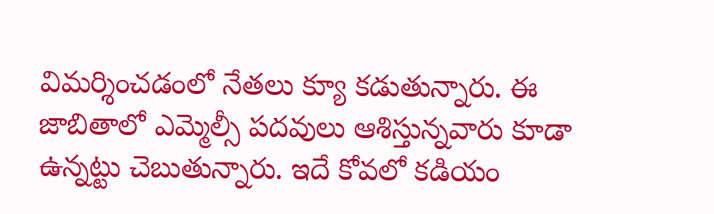విమర్శించడంలో నేతలు క్యూ కడుతున్నారు. ఈ జాబితాలో ఎమ్మెల్సీ పదవులు ఆశిస్తున్నవారు కూడా ఉన్నట్టు చెబుతున్నారు. ఇదే కోవలో కడియం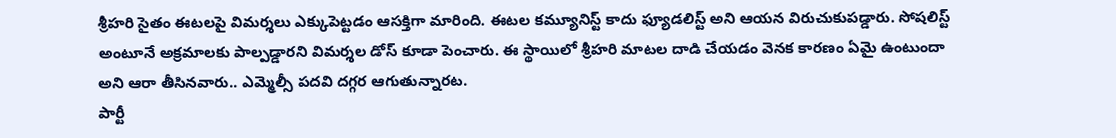శ్రీహరి సైతం ఈటలపై విమర్శలు ఎక్కుపెట్టడం ఆసక్తిగా మారింది. ఈటల కమ్యూనిస్ట్ కాదు ఫ్యూడలిస్ట్ అని ఆయన విరుచుకుపడ్డారు. సోషలిస్ట్ అంటూనే అక్రమాలకు పాల్పడ్డారని విమర్శల డోస్ కూడా పెంచారు. ఈ స్థాయిలో శ్రీహరి మాటల దాడి చేయడం వెనక కారణం ఏమై ఉంటుందా అని ఆరా తీసినవారు.. ఎమ్మెల్సీ పదవి దగ్గర ఆగుతున్నారట.
పార్టీ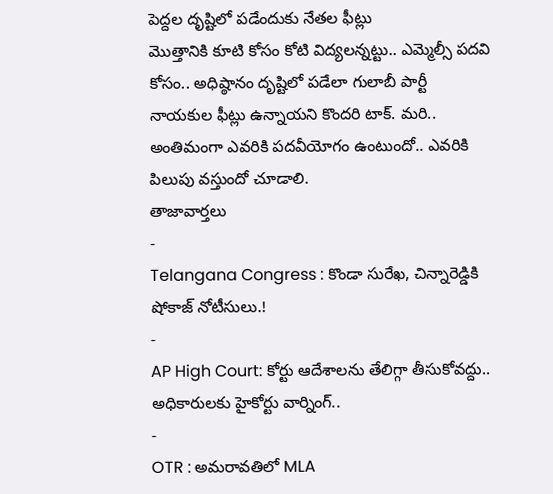పెద్దల దృష్టిలో పడేందుకు నేతల ఫీట్లు
మొత్తానికి కూటి కోసం కోటి విద్యలన్నట్టు.. ఎమ్మెల్సీ పదవి కోసం.. అధిష్ఠానం దృష్టిలో పడేలా గులాబీ పార్టీ నాయకుల ఫీట్లు ఉన్నాయని కొందరి టాక్. మరి.. అంతిమంగా ఎవరికి పదవీయోగం ఉంటుందో.. ఎవరికి పిలుపు వస్తుందో చూడాలి.
తాజావార్తలు
-
Telangana Congress : కొండా సురేఖ, చిన్నారెడ్డికి షోకాజ్ నోటీసులు.!
-
AP High Court: కోర్టు ఆదేశాలను తేలిగ్గా తీసుకోవద్దు.. అధికారులకు హైకోర్టు వార్నింగ్..
-
OTR : అమరావతిలో MLA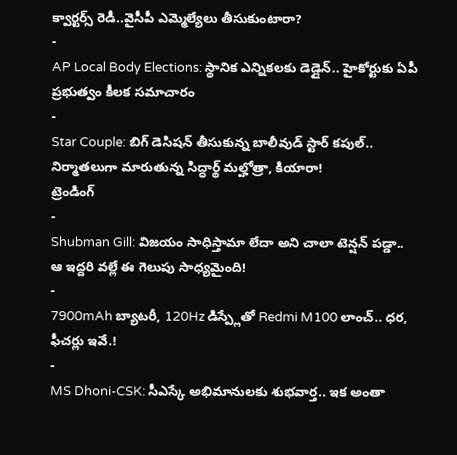క్వార్టర్స్ రెడీ..వైసీపీ ఎమ్మెల్యేలు తీసుకుంటారా?
-
AP Local Body Elections: స్థానిక ఎన్నికలకు డెడ్లైన్.. హైకోర్టుకు ఏపీ ప్రభుత్వం కీలక సమాచారం
-
Star Couple: బిగ్ డెసిషన్ తీసుకున్న బాలీవుడ్ స్టార్ కపుల్.. నిర్మాతలుగా మారుతున్న సిద్ధార్థ్ మల్హోత్రా, కియారా!
ట్రెండింగ్
-
Shubman Gill: విజయం సాధిస్తామా లేదా అని చాలా టెన్షన్ పడ్డా.. ఆ ఇద్దరి వల్లే ఈ గెలుపు సాధ్యమైంది!
-
7900mAh బ్యాటరీ, 120Hz డిస్ప్లేతో Redmi M100 లాంచ్.. ధర, ఫీచర్లు ఇవే.!
-
MS Dhoni-CSK: సీఎస్కే అభిమానులకు శుభవార్త.. ఇక అంతా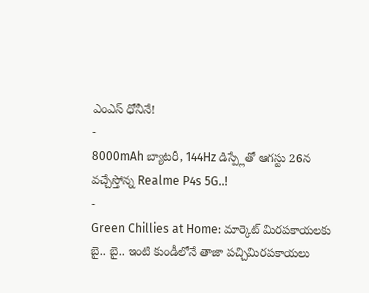ఎంఎస్ ధోనీనే!
-
8000mAh బ్యాటరీ, 144Hz డిస్ప్లేతో ఆగస్టు 26న వచ్చేస్తోన్న Realme P4s 5G..!
-
Green Chillies at Home: మార్కెట్ మిరపకాయలకు బై.. బై.. ఇంటి కుండీలోనే తాజా పచ్చిమిరపకాయలు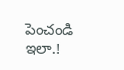పెంచండి ఇలా.!